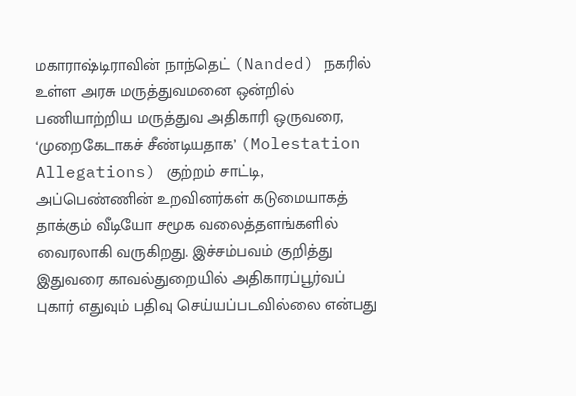மகாராஷ்டிராவின் நாந்தெட் (Nanded) நகரில் உள்ள அரசு மருத்துவமனை ஒன்றில் பணியாற்றிய மருத்துவ அதிகாரி ஒருவரை, ‘முறைகேடாகச் சீண்டியதாக’ (Molestation Allegations) குற்றம் சாட்டி, அப்பெண்ணின் உறவினர்கள் கடுமையாகத் தாக்கும் வீடியோ சமூக வலைத்தளங்களில் வைரலாகி வருகிறது. இச்சம்பவம் குறித்து இதுவரை காவல்துறையில் அதிகாரப்பூர்வப் புகார் எதுவும் பதிவு செய்யப்படவில்லை என்பது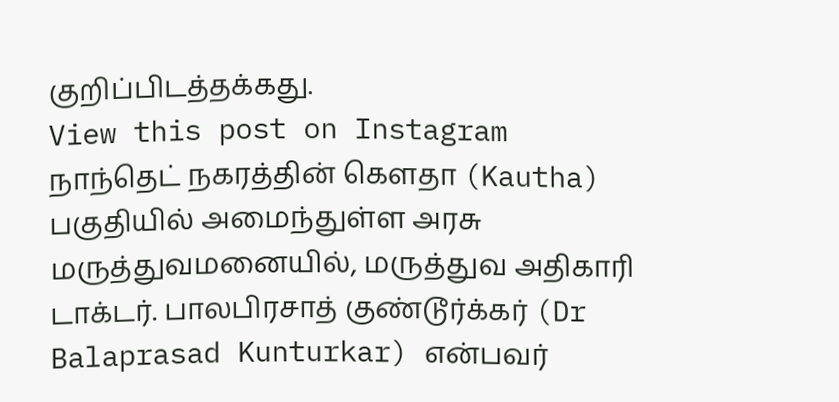குறிப்பிடத்தக்கது.
View this post on Instagram
நாந்தெட் நகரத்தின் கௌதா (Kautha) பகுதியில் அமைந்துள்ள அரசு மருத்துவமனையில், மருத்துவ அதிகாரி டாக்டர். பாலபிரசாத் குண்டூர்க்கர் (Dr Balaprasad Kunturkar) என்பவர்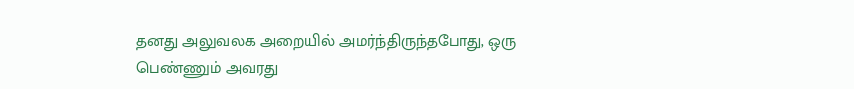தனது அலுவலக அறையில் அமர்ந்திருந்தபோது, ஒரு பெண்ணும் அவரது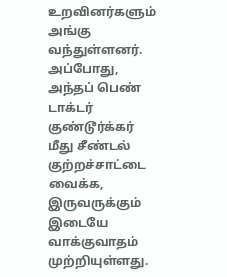உறவினர்களும் அங்கு வந்துள்ளனர்.
அப்போது, அந்தப் பெண் டாக்டர் குண்டூர்க்கர் மீது சீண்டல் குற்றச்சாட்டை வைக்க, இருவருக்கும் இடையே வாக்குவாதம் முற்றியுள்ளது.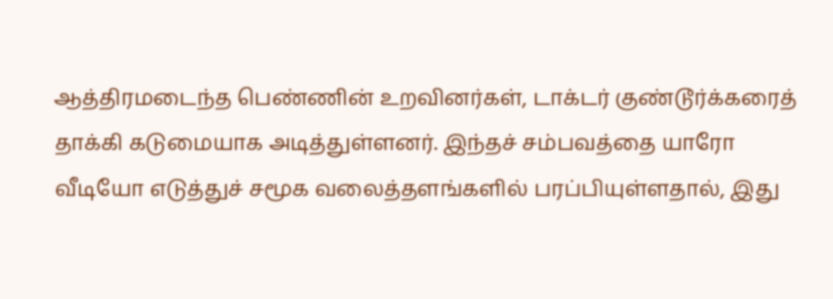ஆத்திரமடைந்த பெண்ணின் உறவினர்கள், டாக்டர் குண்டூர்க்கரைத் தாக்கி கடுமையாக அடித்துள்ளனர். இந்தச் சம்பவத்தை யாரோ வீடியோ எடுத்துச் சமூக வலைத்தளங்களில் பரப்பியுள்ளதால், இது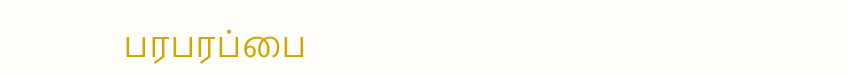பரபரப்பை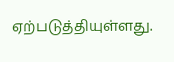ஏற்படுத்தியுள்ளது.